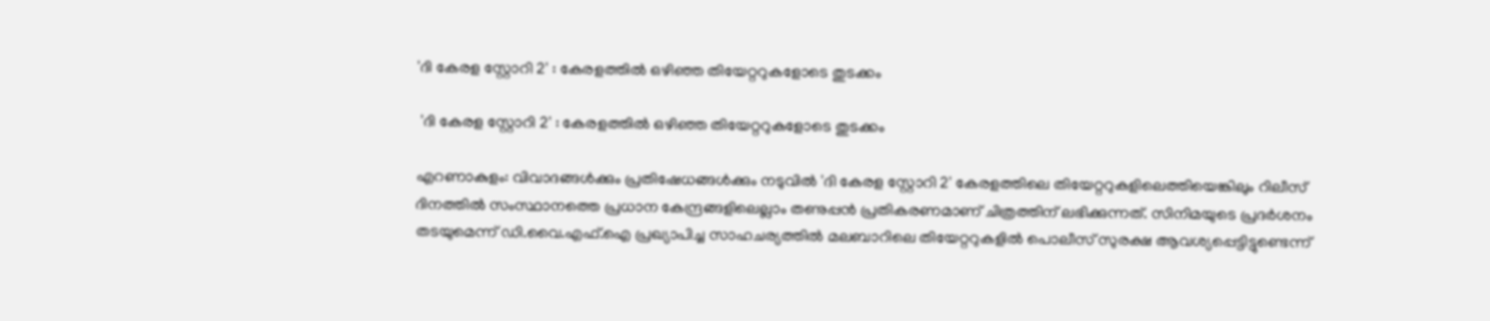'ദി കേരള സ്റ്റോറി 2' : കേരളത്തിൽ ഒഴിഞ്ഞ തിയേറ്ററുകളോടെ തുടക്കം

 'ദി കേരള സ്റ്റോറി 2' : കേരളത്തിൽ ഒഴിഞ്ഞ തിയേറ്ററുകളോടെ തുടക്കം

എറണാകുളം: വിവാദങ്ങൾക്കും പ്രതിഷേധങ്ങൾക്കും നടുവിൽ 'ദി കേരള സ്റ്റോറി 2' കേരളത്തിലെ തിയേറ്ററുകളിലെത്തിയെങ്കിലും റിലീസ് ദിനത്തിൽ സംസ്ഥാനത്തെ പ്രധാന കേന്ദ്രങ്ങളിലെല്ലാം തണുപ്പൻ പ്രതികരണമാണ് ചിത്രത്തിന് ലഭിക്കുന്നത്. സിനിമയുടെ പ്രദർശനം തടയുമെന്ന് ഡി.വൈ.എഫ്.ഐ പ്രഖ്യാപിച്ച സാഹചര്യത്തിൽ മലബാറിലെ തിയേറ്ററുകളിൽ പൊലീസ് സുരക്ഷ ആവശ്യപ്പെട്ടിട്ടുണ്ടെന്ന്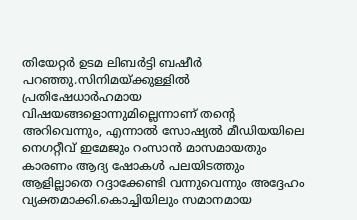തിയേറ്റർ ഉടമ ലിബർട്ടി ബഷീർ  പറഞ്ഞു.സിനിമയ്ക്കുള്ളിൽ പ്രതിഷേധാർഹമായ വിഷയങ്ങളൊന്നുമില്ലെന്നാണ് തന്‍റെ അറിവെന്നും, എന്നാൽ സോഷ്യൽ മീഡിയയിലെ നെഗറ്റീവ് ഇമേജും റംസാൻ മാസമായതും കാരണം ആദ്യ ഷോകൾ പലയിടത്തും ആളില്ലാതെ റദ്ദാക്കേണ്ടി വന്നുവെന്നും അദ്ദേഹം വ്യക്തമാക്കി.കൊച്ചിയിലും സമാനമായ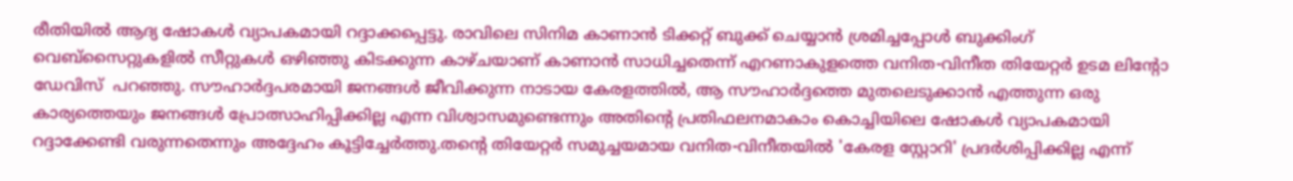രീതിയിൽ ആദ്യ ഷോകൾ വ്യാപകമായി റദ്ദാക്കപ്പെട്ടു. രാവിലെ സിനിമ കാണാൻ ടിക്കറ്റ് ബുക്ക് ചെയ്യാൻ ശ്രമിച്ചപ്പോൾ ബുക്കിംഗ് വെബ്സൈറ്റുകളിൽ സീറ്റുകൾ ഒഴിഞ്ഞു കിടക്കുന്ന കാഴ്ചയാണ് കാണാൻ സാധിച്ചതെന്ന് എറണാകുളത്തെ വനിത-വിനീത തിയേറ്റർ ഉടമ ലിന്‍റോ ഡേവിസ്  പറഞ്ഞു. സൗഹാർദ്ദപരമായി ജനങ്ങൾ ജീവിക്കുന്ന നാടായ കേരളത്തിൽ, ആ സൗഹാർദ്ദത്തെ മുതലെടുക്കാൻ എത്തുന്ന ഒരു കാര്യത്തെയും ജനങ്ങൾ പ്രോത്സാഹിപ്പിക്കില്ല എന്ന വിശ്വാസമുണ്ടെന്നും അതിന്‍റെ പ്രതിഫലനമാകാം കൊച്ചിയിലെ ഷോകൾ വ്യാപകമായി റദ്ദാക്കേണ്ടി വരുന്നതെന്നും അദ്ദേഹം കൂട്ടിച്ചേർത്തു.തന്‍റെ തിയേറ്റർ സമുച്ചയമായ വനിത-വിനീതയിൽ 'കേരള സ്റ്റോറി' പ്രദർശിപ്പിക്കില്ല എന്ന്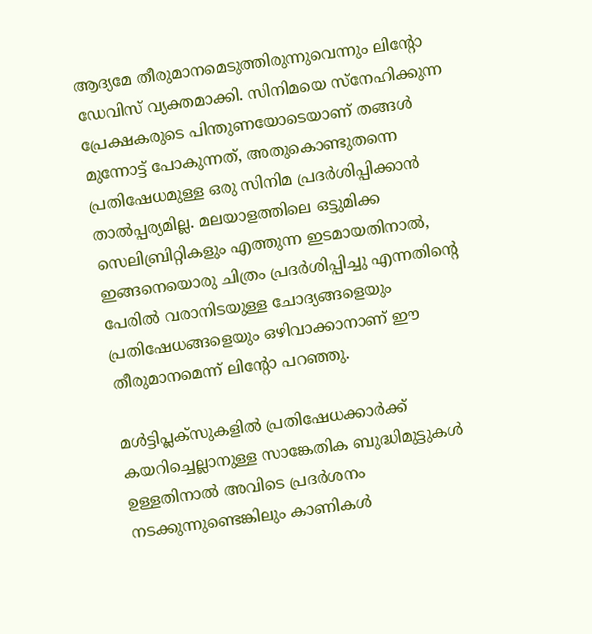ആദ്യമേ തീരുമാനമെടുത്തിരുന്നുവെന്നും ലിന്‍റോ ഡേവിസ് വ്യക്തമാക്കി. സിനിമയെ സ്നേഹിക്കുന്ന പ്രേക്ഷകരുടെ പിന്തുണയോടെയാണ് തങ്ങൾ മുന്നോട്ട് പോകുന്നത്, അതുകൊണ്ടുതന്നെ പ്രതിഷേധമുള്ള ഒരു സിനിമ പ്രദർശിപ്പിക്കാൻ താൽപ്പര്യമില്ല. മലയാളത്തിലെ ഒട്ടുമിക്ക സെലിബ്രിറ്റികളും എത്തുന്ന ഇടമായതിനാൽ, ഇങ്ങനെയൊരു ചിത്രം പ്രദർശിപ്പിച്ചു എന്നതിന്‍റെ പേരിൽ വരാനിടയുള്ള ചോദ്യങ്ങളെയും പ്രതിഷേധങ്ങളെയും ഒഴിവാക്കാനാണ് ഈ തീരുമാനമെന്ന് ലിന്‍റോ പറഞ്ഞു.

മൾട്ടിപ്ലക്സുകളിൽ പ്രതിഷേധക്കാർക്ക് കയറിച്ചെല്ലാനുള്ള സാങ്കേതിക ബുദ്ധിമുട്ടുകൾ ഉള്ളതിനാൽ അവിടെ പ്രദർശനം നടക്കുന്നുണ്ടെങ്കിലും കാണികൾ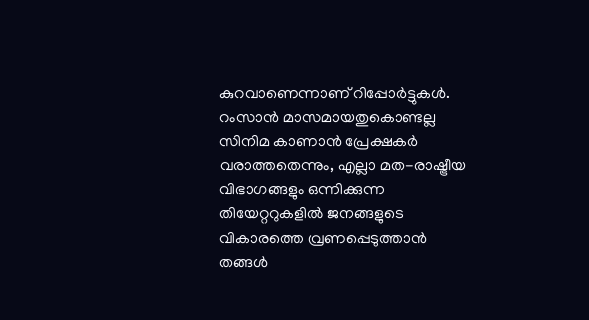കുറവാണെന്നാണ് റിപ്പോർട്ടുകൾ. റംസാൻ മാസമായതുകൊണ്ടല്ല സിനിമ കാണാൻ പ്രേക്ഷകർ വരാത്തതെന്നും, എല്ലാ മത-രാഷ്ട്രീയ വിഭാഗങ്ങളും ഒന്നിക്കുന്ന തിയേറ്ററുകളിൽ ജനങ്ങളുടെ വികാരത്തെ വ്രണപ്പെടുത്താൻ തങ്ങൾ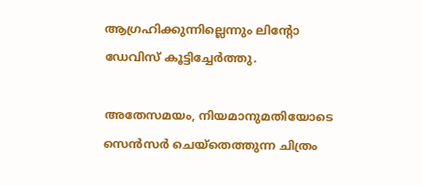ആഗ്രഹിക്കുന്നില്ലെന്നും ലിന്‍റോ ഡേവിസ് കൂട്ടിച്ചേർത്തു.

അതേസമയം, നിയമാനുമതിയോടെ സെൻസർ ചെയ്തെത്തുന്ന ചിത്രം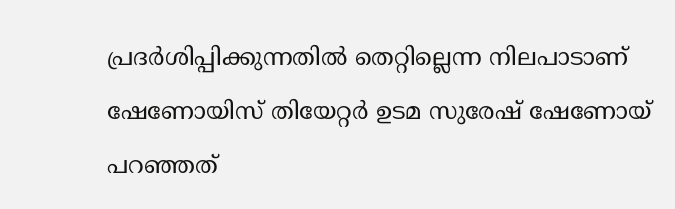പ്രദർശിപ്പിക്കുന്നതിൽ തെറ്റില്ലെന്ന നിലപാടാണ് ഷേണോയിസ് തിയേറ്റർ ഉടമ സുരേഷ് ഷേണോയ് പറഞ്ഞത്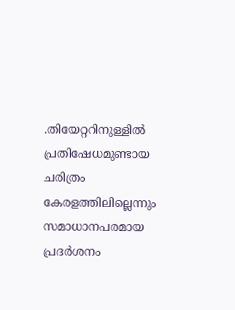.തിയേറ്ററിനുള്ളിൽ പ്രതിഷേധമുണ്ടായ ചരിത്രം കേരളത്തിലില്ലെന്നും സമാധാനപരമായ പ്രദർശനം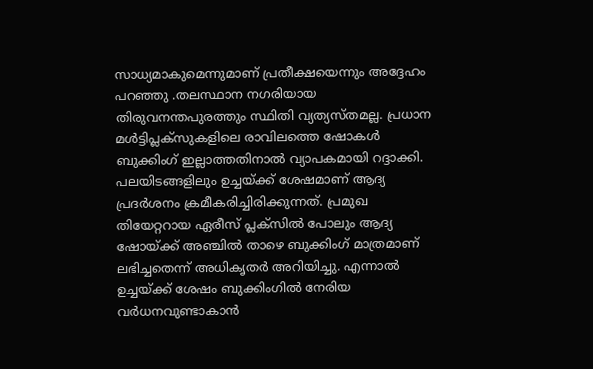സാധ്യമാകുമെന്നുമാണ് പ്രതീക്ഷയെന്നും അദ്ദേഹം പറഞ്ഞു .തലസ്ഥാന നഗരിയായ തിരുവനന്തപുരത്തും സ്ഥിതി വ്യത്യസ്തമല്ല. പ്രധാന മൾട്ടിപ്ലക്സുകളിലെ രാവിലത്തെ ഷോകൾ ബുക്കിംഗ് ഇല്ലാത്തതിനാൽ വ്യാപകമായി റദ്ദാക്കി. പലയിടങ്ങളിലും ഉച്ചയ്ക്ക് ശേഷമാണ് ആദ്യ പ്രദർശനം ക്രമീകരിച്ചിരിക്കുന്നത്. പ്രമുഖ തിയേറ്ററായ ഏരീസ് പ്ലക്സിൽ പോലും ആദ്യ ഷോയ്ക്ക് അഞ്ചിൽ താഴെ ബുക്കിംഗ് മാത്രമാണ് ലഭിച്ചതെന്ന് അധികൃതർ അറിയിച്ചു. എന്നാൽ ഉച്ചയ്ക്ക് ശേഷം ബുക്കിംഗിൽ നേരിയ വർധനവുണ്ടാകാൻ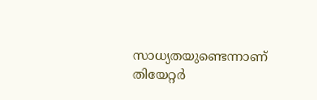സാധ്യതയുണ്ടെന്നാണ് തിയേറ്റർ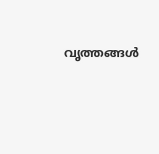വൃത്തങ്ങൾ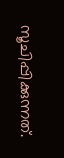സൂചിപ്പിക്കുന്നത്.